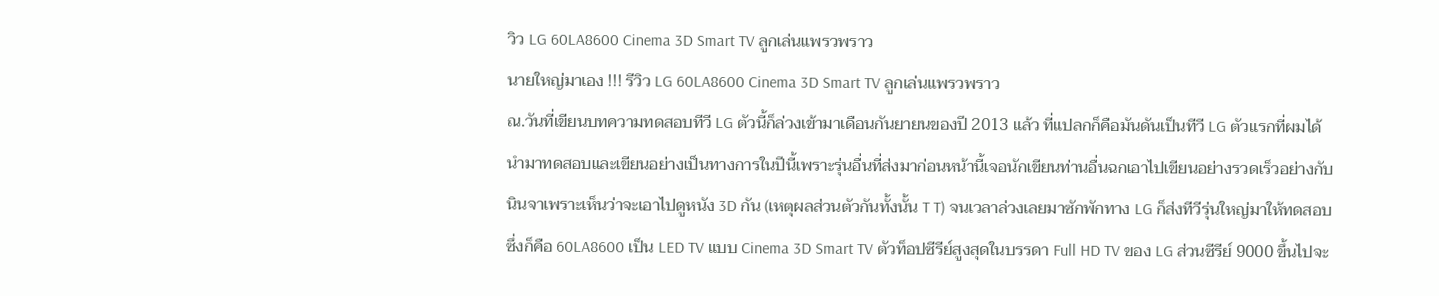วิว LG 60LA8600 Cinema 3D Smart TV ลูกเล่นแพรวพราว
นายใหญ่มาเอง !!! รีวิว LG 60LA8600 Cinema 3D Smart TV ลูกเล่นแพรวพราว
ณ.วันที่เขียนบทความทดสอบทีวี LG ตัวนี้ก็ล่วงเข้ามาเดือนกันยายนของปี 2013 แล้ว ที่แปลกก็คือมันดันเป็นทีวี LG ตัวแรกที่ผมได้นำมาทดสอบและเขียนอย่างเป็นทางการในปีนี้เพราะรุ่นอื่นที่ส่งมาก่อนหน้านี้เจอนักเขียนท่านอื่นฉกเอาไปเขียนอย่างรวดเร็วอย่างกับนินจาเพราะเห็นว่าจะเอาไปดูหนัง 3D กัน (เหตุผลส่วนตัวกันทั้งนั้น T T) จนเวลาล่วงเลยมาซักพักทาง LG ก็ส่งทีวีรุ่นใหญ่มาให้ทดสอบซึ่งก็คือ 60LA8600 เป็น LED TV แบบ Cinema 3D Smart TV ตัวท็อปซีรีย์สูงสุดในบรรดา Full HD TV ของ LG ส่วนซีรีย์ 9000 ขึ้นไปจะ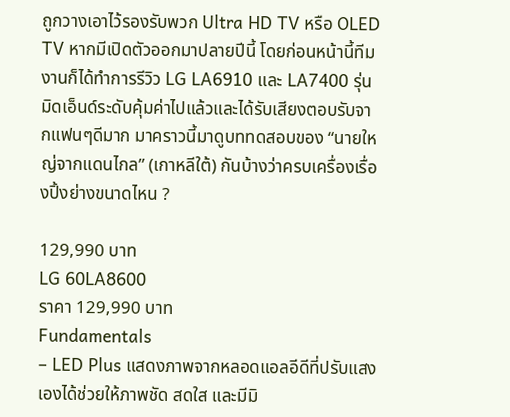ถูกวางเอาไว้รองรับพวก Ultra HD TV หรือ OLED TV หากมีเปิดตัวออกมาปลายปีนี้ โดยก่อนหน้านี้ทีมงานก็ได้ทำการรีวิว LG LA6910 และ LA7400 รุ่นมิดเอ็นด์ระดับคุ้มค่าไปแล้วและได้รับเสียงตอบรับจากแฟนๆดีมาก มาคราวนี้มาดูบททดสอบของ “นายใหญ่จากแดนไกล” (เกาหลีใต้) กันบ้างว่าครบเครื่องเรื่องปิ้งย่างขนาดไหน ?

129,990 บาท
LG 60LA8600
ราคา 129,990 บาท
Fundamentals
– LED Plus แสดงภาพจากหลอดแอลอีดีที่ปรับแสงเองได้ช่วยให้ภาพชัด สดใส และมีมิ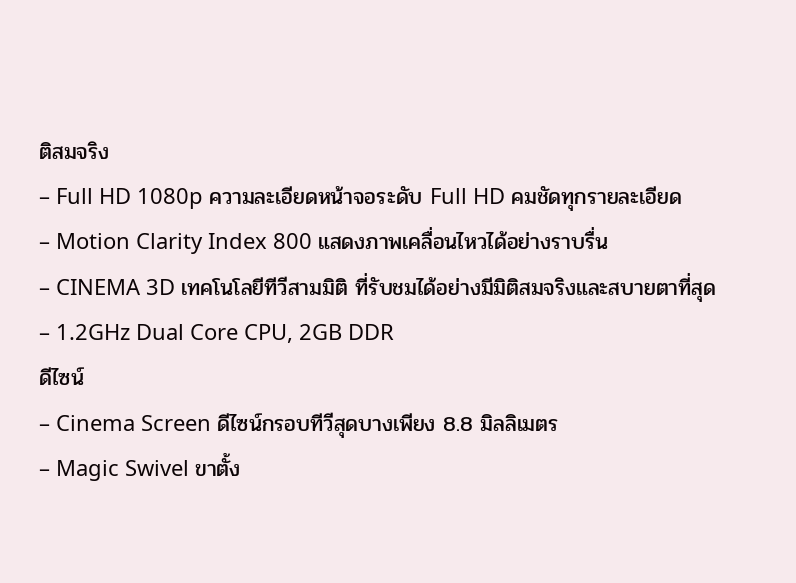ติสมจริง
– Full HD 1080p ความละเอียดหน้าจอระดับ Full HD คมชัดทุกรายละเอียด
– Motion Clarity Index 800 แสดงภาพเคลื่อนไหวได้อย่างราบรื่น
– CINEMA 3D เทคโนโลยีทีวีสามมิติ ที่รับชมได้อย่างมีมิติสมจริงและสบายตาที่สุด
– 1.2GHz Dual Core CPU, 2GB DDR
ดีไซน์
– Cinema Screen ดีไซน์กรอบทีวีสุดบางเพียง 8.8 มิลลิเมตร
– Magic Swivel ขาตั้ง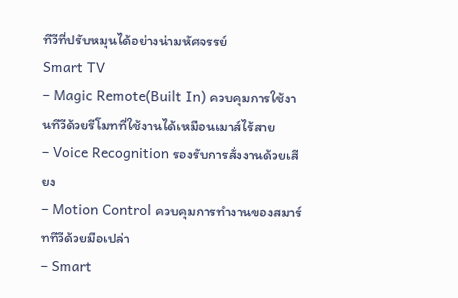ทีวีที่ปรับหมุนได้อย่างน่ามหัศจรรย์
Smart TV
– Magic Remote(Built In) ควบคุมการใช้งานทีวีด้วยรีโมทที่ใช้งานได้เหมือนเมาส์ไร้สาย
– Voice Recognition รองรับการสั่งงานด้วยเสียง
– Motion Control ควบคุมการทำงานของสมาร์ททีวีด้วยมือเปล่า
– Smart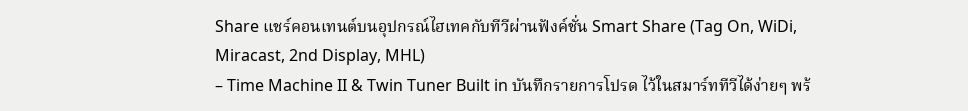Share แชร์คอนเทนต์บนอุปกรณ์ไฮเทคกับทีวีผ่านฟังค์ชั่น Smart Share (Tag On, WiDi, Miracast, 2nd Display, MHL)
– Time Machine II & Twin Tuner Built in บันทึกรายการโปรด ไว้ในสมาร์ททีวีได้ง่ายๆ พร้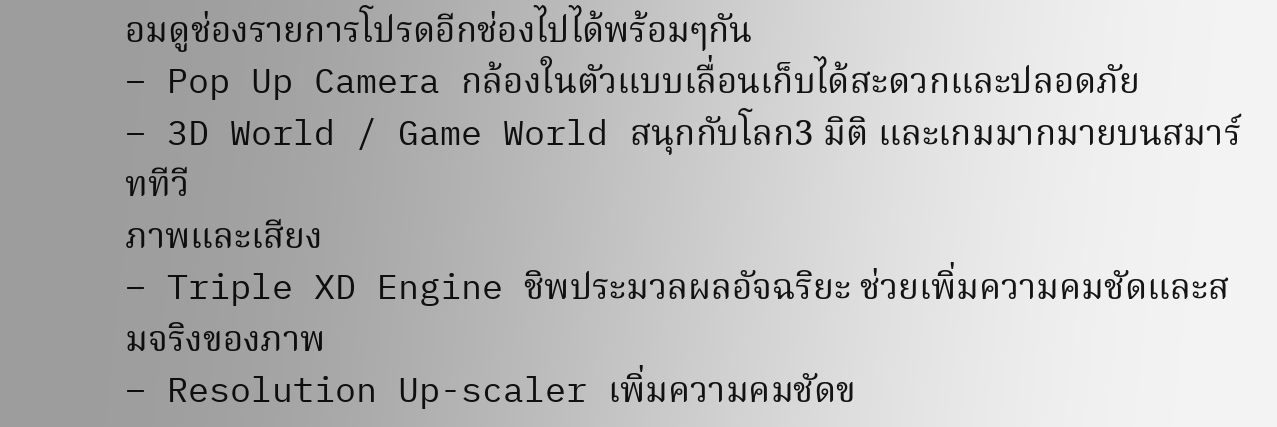อมดูช่องรายการโปรดอีกช่องไปได้พร้อมๆกัน
– Pop Up Camera กล้องในตัวแบบเลื่อนเก็บได้สะดวกและปลอดภัย
– 3D World / Game World สนุกกับโลก3 มิติ และเกมมากมายบนสมาร์ททีวี
ภาพและเสียง
– Triple XD Engine ชิพประมวลผลอัจฉริยะ ช่วยเพิ่มความคมชัดและสมจริงของภาพ
– Resolution Up-scaler เพิ่มความคมชัดข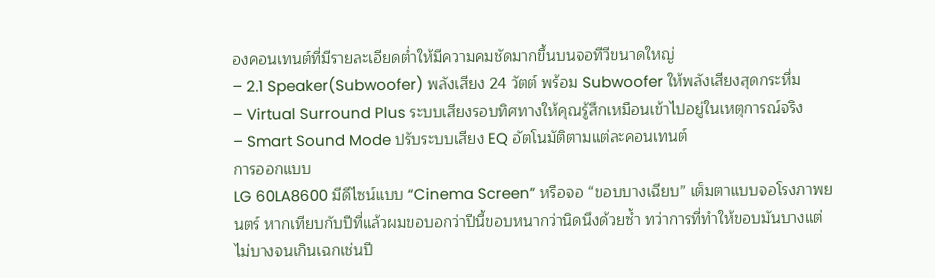องคอนเทนต์ที่มีรายละเอียดต่ำให้มีความคมชัดมากขึ้นบนจอทีวีขนาดใหญ่
– 2.1 Speaker(Subwoofer) พลังเสียง 24 วัตต์ พร้อม Subwoofer ให้พลังเสียงสุดกระหึ่ม
– Virtual Surround Plus ระบบเสียงรอบทิศทางให้คุณรู้สึกเหมือนเข้าไปอยู่ในเหตุการณ์จริง
– Smart Sound Mode ปรับระบบเสียง EQ อัตโนมัติตามแต่ละคอนเทนต์
การออกแบบ
LG 60LA8600 มีดีไซน์แบบ “Cinema Screen” หรือจอ “ขอบบางเฉียบ” เต็มตาแบบจอโรงภาพยนตร์ หากเทียบกับปีที่แล้วผมขอบอกว่าปีนี้ขอบหนากว่านิดนึงด้วยซ้ำ ทว่าการที่ทำให้ขอบมันบางแต่ไม่บางจนเกินเฉกเช่นปี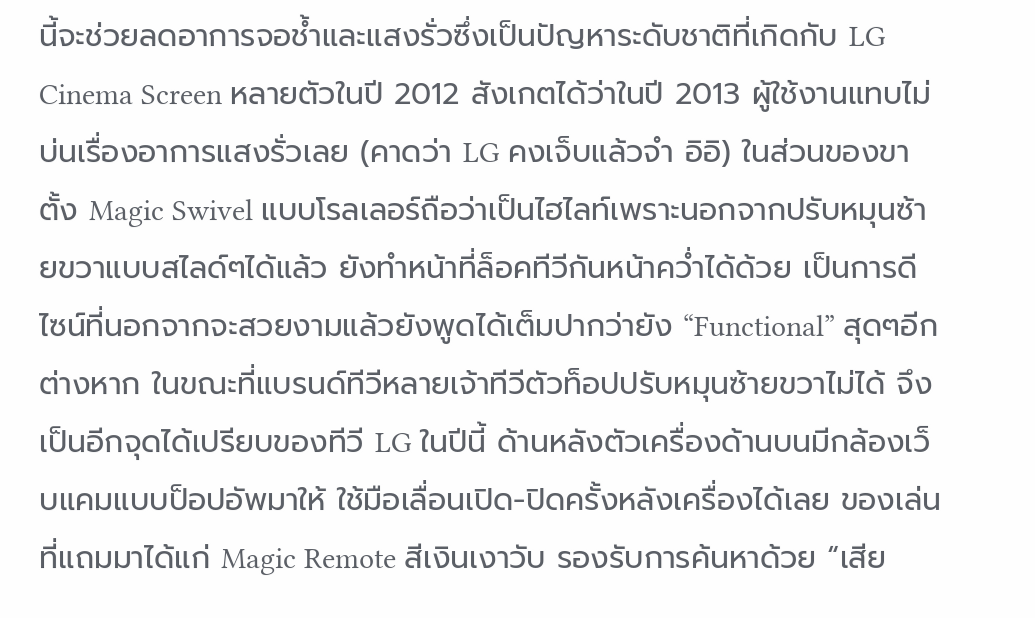นี้จะช่วยลดอาการจอช้ำและแสงรั่วซึ่งเป็นปัญหาระดับชาติที่เกิดกับ LG Cinema Screen หลายตัวในปี 2012 สังเกตได้ว่าในปี 2013 ผู้ใช้งานแทบไม่บ่นเรื่องอาการแสงรั่วเลย (คาดว่า LG คงเจ็บแล้วจำ อิอิ) ในส่วนของขาตั้ง Magic Swivel แบบโรลเลอร์ถือว่าเป็นไฮไลท์เพราะนอกจากปรับหมุนซ้ายขวาแบบสไลด์ๆได้แล้ว ยังทำหน้าที่ล็อคทีวีกันหน้าคว่ำได้ด้วย เป็นการดีไซน์ที่นอกจากจะสวยงามแล้วยังพูดได้เต็มปากว่ายัง “Functional” สุดๆอีกต่างหาก ในขณะที่แบรนด์ทีวีหลายเจ้าทีวีตัวท็อปปรับหมุนซ้ายขวาไม่ได้ จึงเป็นอีกจุดได้เปรียบของทีวี LG ในปีนี้ ด้านหลังตัวเครื่องด้านบนมีกล้องเว็บแคมแบบป็อปอัพมาให้ ใช้มือเลื่อนเปิด-ปิดครั้งหลังเครื่องได้เลย ของเล่นที่แถมมาได้แก่ Magic Remote สีเงินเงาวับ รองรับการค้นหาด้วย “เสีย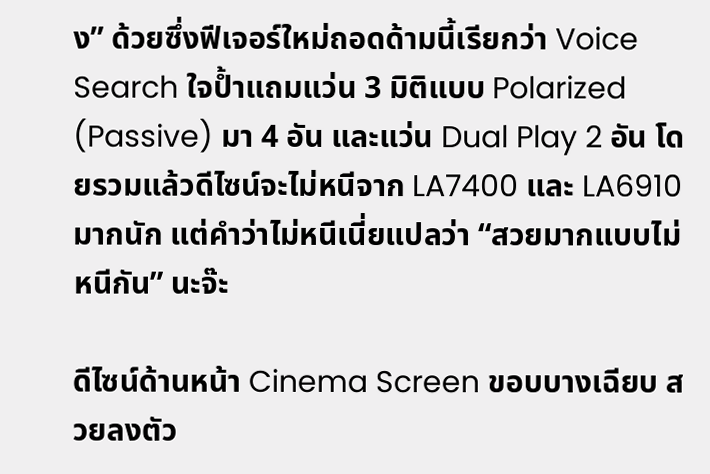ง” ด้วยซึ่งฟีเจอร์ใหม่ถอดด้ามนี้เรียกว่า Voice Search ใจป้ำแถมแว่น 3 มิติแบบ Polarized (Passive) มา 4 อัน และแว่น Dual Play 2 อัน โดยรวมแล้วดีไซน์จะไม่หนีจาก LA7400 และ LA6910 มากนัก แต่คำว่าไม่หนีเนี่ยแปลว่า “สวยมากแบบไม่หนีกัน” นะจ๊ะ

ดีไซน์ด้านหน้า Cinema Screen ขอบบางเฉียบ สวยลงตัว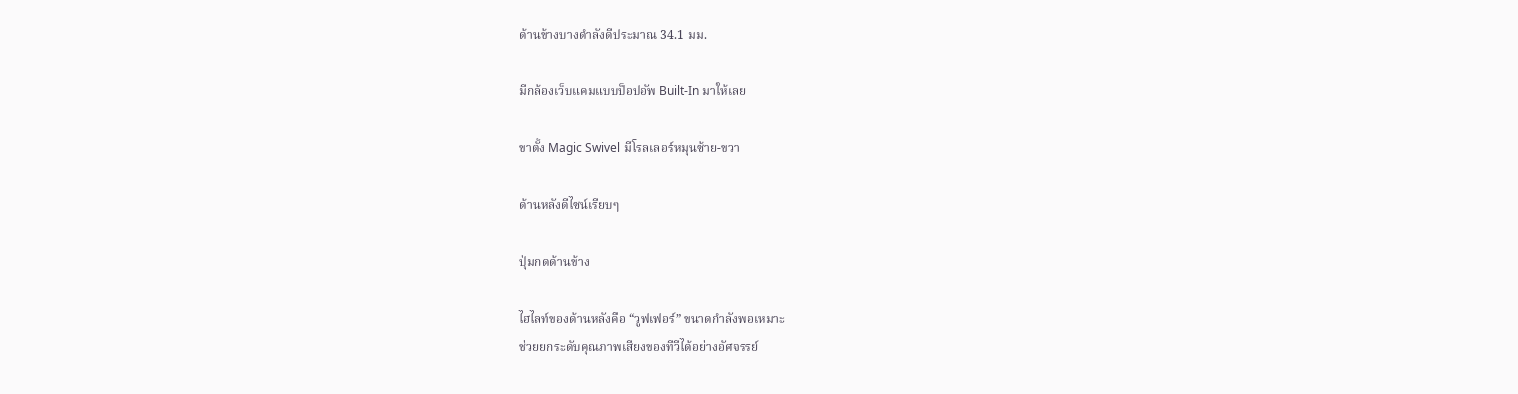ด้านข้างบางดำลังดีประมาณ 34.1 มม.

มีกล้องเว็บแคมแบบป็อปอัพ Built-In มาให้เลย

ขาตั้ง Magic Swivel มีโรลเลอร์หมุนซ้าย-ขวา

ด้านหลังดีไซน์เรียบๆ

ปุ่มกดด้านข้าง

ไฮไลท์ของด้านหลังคือ “วูฟเฟอร์” ขนาดกำลังพอเหมาะ
ช่วยยกระดับคุณภาพเสียงของทีวีได้อย่างอัศจรรย์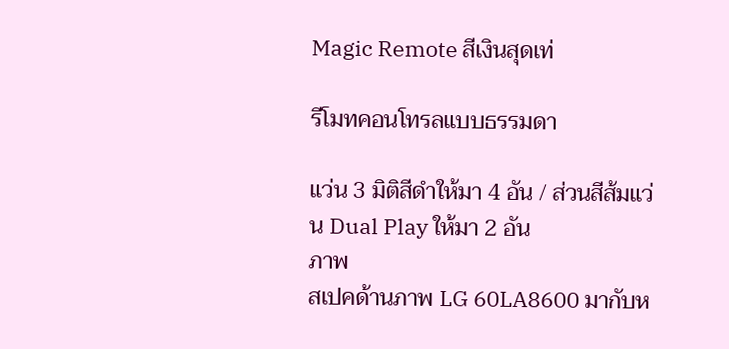Magic Remote สีเงินสุดเท่

รีโมทคอนโทรลแบบธรรมดา

แว่น 3 มิติสีดำให้มา 4 อัน / ส่วนสีส้มแว่น Dual Play ให้มา 2 อัน
ภาพ
สเปคด้านภาพ LG 60LA8600 มากับห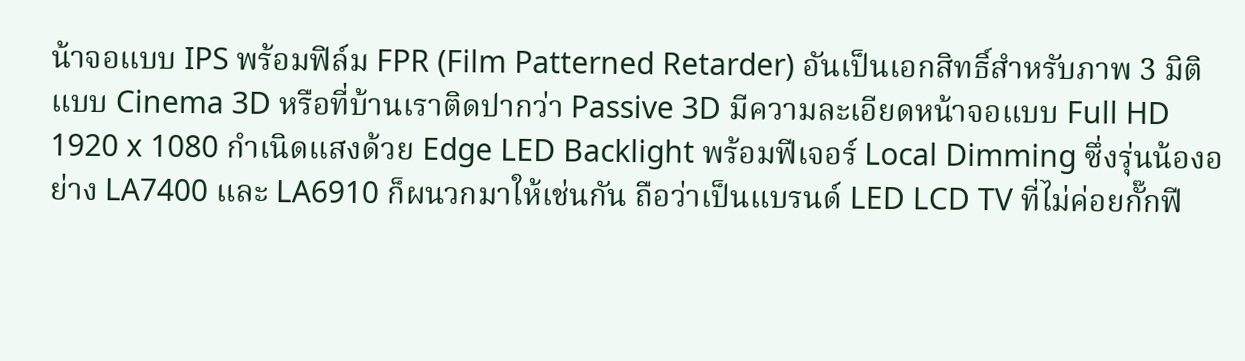น้าจอแบบ IPS พร้อมฟิล์ม FPR (Film Patterned Retarder) อันเป็นเอกสิทธิ์สำหรับภาพ 3 มิติแบบ Cinema 3D หรือที่บ้านเราติดปากว่า Passive 3D มีความละเอียดหน้าจอแบบ Full HD 1920 x 1080 กำเนิดแสงด้วย Edge LED Backlight พร้อมฟีเจอร์ Local Dimming ซึ่งรุ่นน้องอย่าง LA7400 และ LA6910 ก็ผนวกมาให้เช่นกัน ถือว่าเป็นแบรนด์ LED LCD TV ที่ไม่ค่อยกั๊กฟี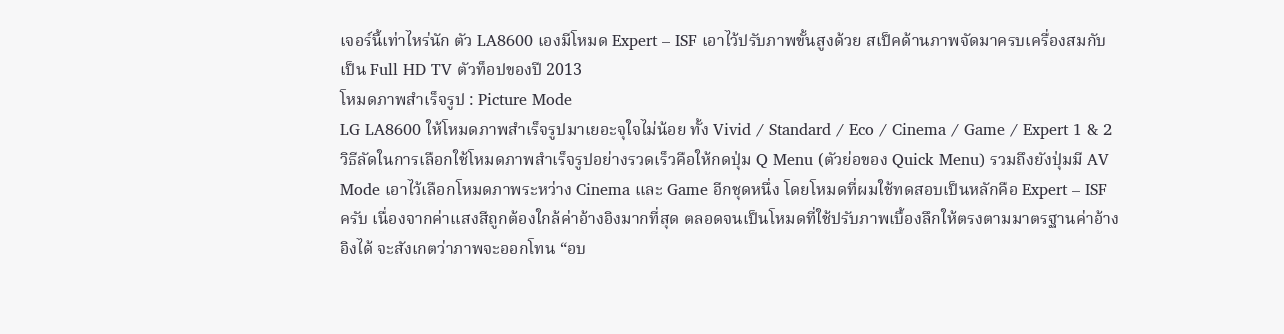เจอร์นี้เท่าไหร่นัก ตัว LA8600 เองมีโหมด Expert – ISF เอาไว้ปรับภาพขั้นสูงด้วย สเป็คด้านภาพจัดมาครบเครื่องสมกับเป็น Full HD TV ตัวท็อปของปี 2013
โหมดภาพสำเร็จรูป : Picture Mode
LG LA8600 ให้โหมดภาพสำเร็จรูปมาเยอะจุใจไม่น้อย ทั้ง Vivid / Standard / Eco / Cinema / Game / Expert 1 & 2 วิธีลัดในการเลือกใช้โหมดภาพสำเร็จรูปอย่างรวดเร็วคือให้กดปุ่ม Q Menu (ตัวย่อของ Quick Menu) รวมถึงยังปุ่มมี AV Mode เอาไว้เลือกโหมดภาพระหว่าง Cinema และ Game อีกชุดหนึ่ง โดยโหมดที่ผมใช้ทดสอบเป็นหลักคือ Expert – ISF ครับ เนื่องจากค่าแสงสีถูกต้องใกล้ค่าอ้างอิงมากที่สุด ตลอดจนเป็นโหมดที่ใช้ปรับภาพเบื้องลึกให้ตรงตามมาตรฐานค่าอ้างอิงได้ จะสังเกตว่าภาพจะออกโทน “อบ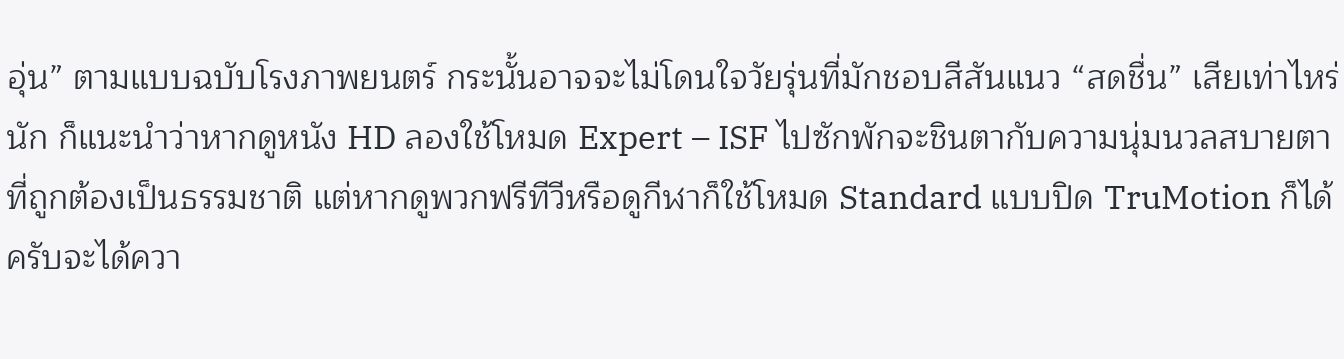อุ่น” ตามแบบฉบับโรงภาพยนตร์ กระนั้นอาจจะไม่โดนใจวัยรุ่นที่มักชอบสีสันแนว “สดชื่น” เสียเท่าไหร่นัก ก็แนะนำว่าหากดูหนัง HD ลองใช้โหมด Expert – ISF ไปซักพักจะชินตากับความนุ่มนวลสบายตาที่ถูกต้องเป็นธรรมชาติ แต่หากดูพวกฟรีทีวีหรือดูกีฬาก็ใช้โหมด Standard แบบปิด TruMotion ก็ได้ครับจะได้ควา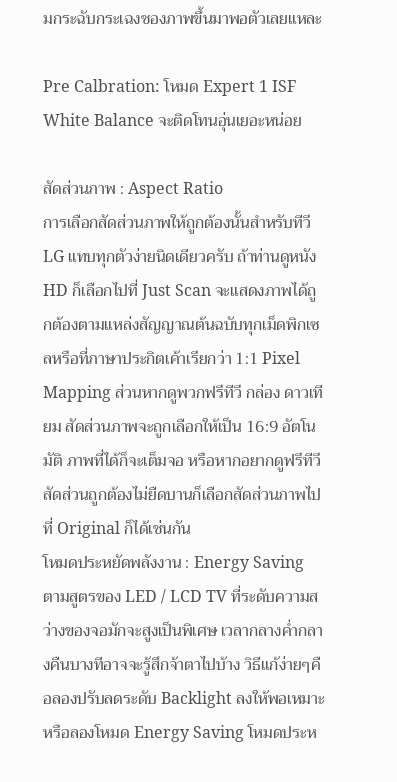มกระฉับกระเฉงชองภาพขึ้นมาพอตัวเลยแหละ

Pre Calbration: โหมด Expert 1 ISF White Balance จะติดโทนอุ่นเยอะหน่อย

สัดส่วนภาพ : Aspect Ratio
การเลือกสัดส่วนภาพให้ถูกต้องนั้นสำหรับทีวี LG แทบทุกตัวง่ายนิดเดียวครับ ถ้าท่านดูหนัง HD ก็เลือกไปที่ Just Scan จะแสดงภาพได้ถูกต้องตามแหล่งสัญญาณต้นฉบับทุกเม็ดพิกเซลหรือที่ภาษาประกิตเค้าเรียกว่า 1:1 Pixel Mapping ส่วนหากดูพวกฟรีทีวี กล่อง ดาวเทียม สัดส่วนภาพจะถูกเลือกให้เป็น 16:9 อัตโนมัติ ภาพที่ได้ก็จะเต็มจอ หรือหากอยากดูฟรีทีวีสัดส่วนถูกต้องไม่ยืดบานก็เลือกสัดส่วนภาพไปที่ Original ก็ได้เช่นกัน
โหมดประหยัดพลังงาน : Energy Saving
ตามสูตรของ LED / LCD TV ที่ระดับความสว่างของจอมักจะสูงเป็นพิเศษ เวลากลางค่ำกลางคืนบางทีอาจจะรู้สึกจ้าตาไปบ้าง วิธีแก้ง่ายๆคือลองปรับลดระดับ Backlight ลงให้พอเหมาะ หรือลองโหมด Energy Saving โหมดประห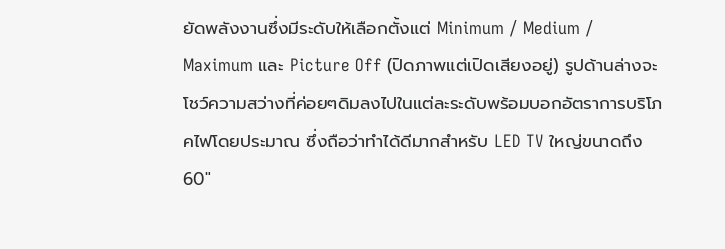ยัดพลังงานซึ่งมีระดับให้เลือกตั้งแต่ Minimum / Medium / Maximum และ Picture Off (ปิดภาพแต่เปิดเสียงอยู่) รูปด้านล่างจะโชว์ความสว่างที่ค่อยๆดิมลงไปในแต่ละระดับพร้อมบอกอัตราการบริโภคไฟโดยประมาณ ซึ่งถือว่าทำได้ดีมากสำหรับ LED TV ใหญ่ขนาดถึง 60″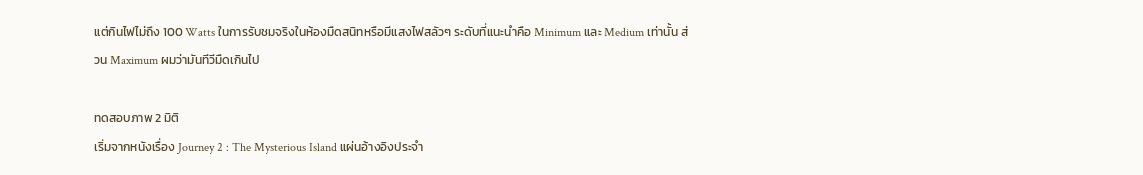แต่กินไฟไม่ถึง 100 Watts ในการรับชมจริงในห้องมืดสนิทหรือมีแสงไฟสลัวๆ ระดับที่แนะนำคือ Minimum และ Medium เท่านั้น ส่วน Maximum ผมว่ามันทีวีมืดเกินไป

ทดสอบภาพ 2 มิติ
เริ่มจากหนังเรื่อง Journey 2 : The Mysterious Island แผ่นอ้างอิงประจำ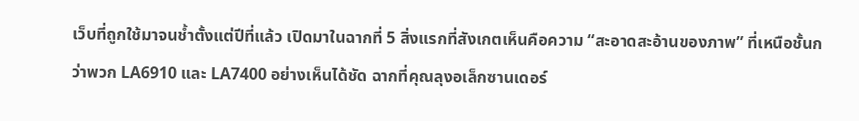เว็บที่ถูกใช้มาจนช้ำตั้งแต่ปีที่แล้ว เปิดมาในฉากที่ 5 สิ่งแรกที่สังเกตเห็นคือความ “สะอาดสะอ้านของภาพ” ที่เหนือชั้นกว่าพวก LA6910 และ LA7400 อย่างเห็นได้ชัด ฉากที่คุณลุงอเล็กซานเดอร์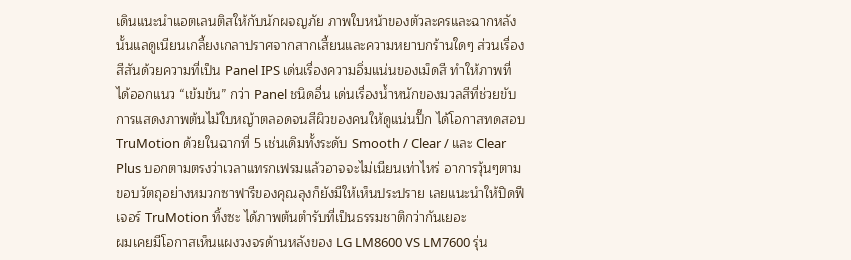เดินแนะนำแอตเลนติสให้กับนักผจญภัย ภาพใบหน้าของตัวละครและฉากหลังนั้นแลดูเนียนเกลี้ยงเกลาปราศจากสากเสี้ยนและความหยาบกร้านใดๆ ส่วนเรื่องสีสันด้วยความที่เป็น Panel IPS เด่นเรื่องความอิ่มแน่นของเม็ดสี ทำให้ภาพที่ได้ออกแนว “เข้มข้น” กว่า Panel ชนิดอื่น เด่นเรื่องน้ำหนักของมวลสีที่ช่วยขับการแสดงภาพต้นไม้ใบหญ้าตลอดจนสีผิวของคนให้ดูแน่นปึ๊ก ได้โอกาสทดสอบ TruMotion ด้วยในฉากที่ 5 เช่นเดิมทั้งระดับ Smooth / Clear / และ Clear Plus บอกตามตรงว่าเวลาแทรกเฟรมแล้วอาจจะไม่เนียนเท่าไหร่ อาการวุ้นๆตามขอบวัตถุอย่างหมวกซาฟารีของคุณลุงก็ยังมีให้เห็นประปราย เลยแนะนำให้ปิดฟีเจอร์ TruMotion ทิ้งซะ ได้ภาพต้นตำรับที่เป็นธรรมชาติกว่ากันเยอะ
ผมเคยมีโอกาสเห็นแผงวงจรด้านหลังของ LG LM8600 VS LM7600 รุ่น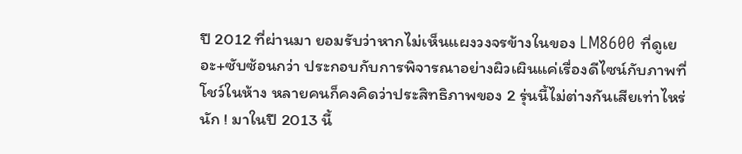ปี 2012 ที่ผ่านมา ยอมรับว่าหากไม่เห็นแผงวงจรข้างในของ LM8600 ที่ดูเยอะ+ซับซ้อนกว่า ประกอบกับการพิจารณาอย่างผิวเผินแค่เรื่องดีไซน์กับภาพที่โชว์ในห้าง หลายคนก็คงคิดว่าประสิทธิภาพของ 2 รุ่นนี้ไม่ต่างกันเสียเท่าไหร่นัก ! มาในปี 2013 นี้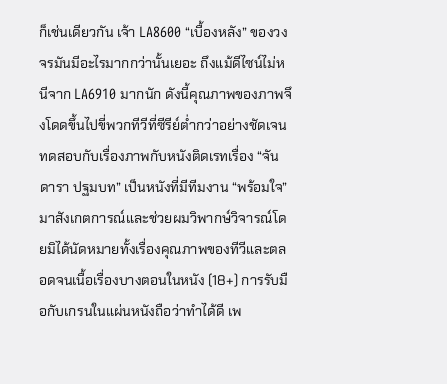ก็เช่นเดียวกัน เจ้า LA8600 “เบื้องหลัง” ของวงจรมันมีอะไรมากกว่านั้นเยอะ ถึงแม้ดีไซน์ไม่หนีจาก LA6910 มากนัก ดังนี้คุณภาพของภาพจึงโดดขึ้นไปขี่พวกทีวีที่ซีรีย์ต่ำกว่าอย่างชัดเจน
ทดสอบกับเรื่องภาพกับหนังติดเรทเรื่อง “จันดารา ปฐมบท” เป็นหนังที่มีทีมงาน “พร้อมใจ” มาสังเกตการณ์และช่วยผมวิพากษ์วิจารณ์โดยมิได้นัดหมายทั้งเรื่องคุณภาพของทีวีและตลอดจนเนื้อเรื่องบางตอนในหนัง (18+) การรับมือกับเกรนในแผ่นหนังถือว่าทำได้ดี เพ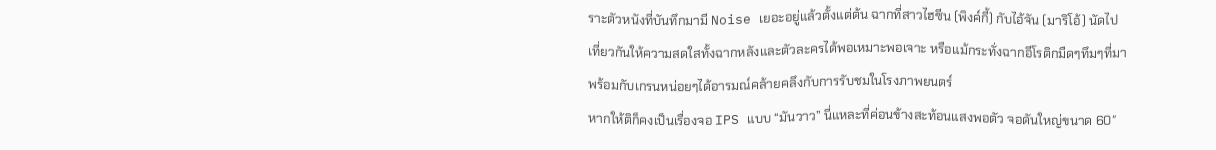ราะตัวหนังที่บันทึกมามี Noise เยอะอยู่แล้วตั้งแต่ต้น ฉากที่สาวไฮซีน (พิงค์กี้) กับไอ้จัน (มาริโอ้) นัดไปเที่ยวกันให้ความสดใสทั้งฉากหลังและตัวละครได้พอเหมาะพอเจาะ หรือแม้กระทั่งฉากอีโรติกมืดๆทึมๆที่มาพร้อมกับเกรนหน่อยๆได้อารมณ์คล้ายคลึงกับการรับชมในโรงภาพยนตร์
หากให้ติก็คงเป็นเรื่องจอ IPS แบบ “มันวาว” นี่แหละที่ค่อนข้างสะท้อนแสงพอตัว จอดันใหญ่ขนาด 60″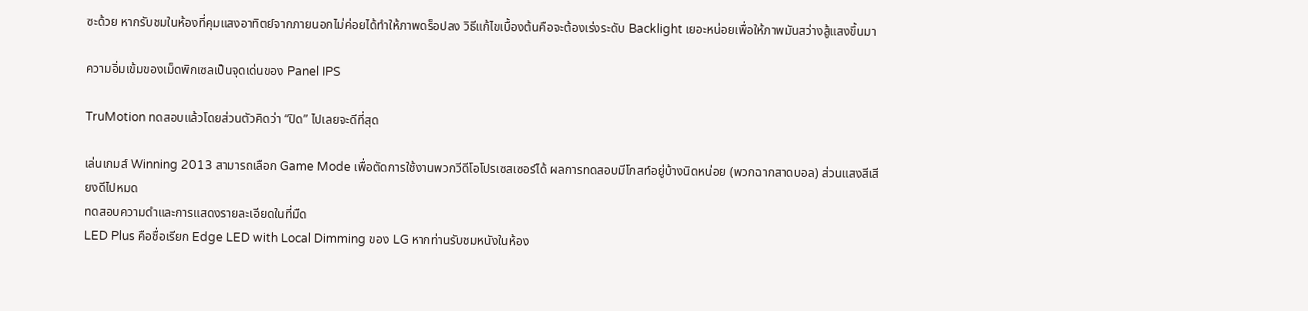ซะด้วย หากรับชมในห้องที่คุมแสงอาทิตย์จากภายนอกไม่ค่อยได้ทำให้ภาพดร็อปลง วิธีแก้ไขเบื้องต้นคือจะต้องเร่งระดับ Backlight เยอะหน่อยเพื่อให้ภาพมันสว่างสู้แสงขึ้นมา

ความอิ่มเข้มของเม็ดพิกเซลเป็นจุดเด่นของ Panel IPS

TruMotion ทดสอบแล้วโดยส่วนตัวคิดว่า “ปิด” ไปเลยจะดีที่สุด

เล่นเกมส์ Winning 2013 สามารถเลือก Game Mode เพื่อตัดการใช้งานพวกวีดีโอโปรเซสเซอร์ได้ ผลการทดสอบมีโกสท์อยู่บ้างนิดหน่อย (พวกฉากสาดบอล) ส่วนแสงสีเสียงดีไปหมด
ทดสอบความดำและการแสดงรายละเอียดในที่มืด
LED Plus คือชื่อเรียก Edge LED with Local Dimming ของ LG หากท่านรับชมหนังในห้อง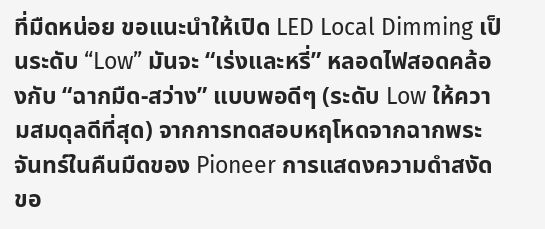ที่มืดหน่อย ขอแนะนำให้เปิด LED Local Dimming เป็นระดับ “Low” มันจะ “เร่งและหรี่” หลอดไฟสอดคล้องกับ “ฉากมืด-สว่าง” แบบพอดีๆ (ระดับ Low ให้ความสมดุลดีที่สุด) จากการทดสอบหฤโหดจากฉากพระจันทร์ในคืนมืดของ Pioneer การแสดงความดำสงัดขอ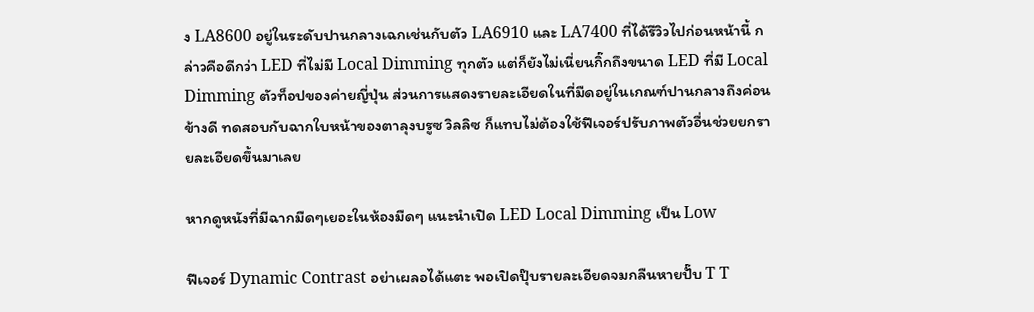ง LA8600 อยู่ในระดับปานกลางเฉกเช่นกับตัว LA6910 และ LA7400 ที่ได้รีวิวไปก่อนหน้านี้ กล่าวคือดีกว่า LED ที่ไม่มี Local Dimming ทุกตัว แต่ก็ยังไม่เนี่ยนกิ๊กถึงขนาด LED ที่มี Local Dimming ตัวท็อปของค่ายญี่ปุ่น ส่วนการแสดงรายละเอียดในที่มืดอยู่ในเกณฑ์ปานกลางถึงค่อนข้างดี ทดสอบกับฉากใบหน้าของตาลุงบรูซ วิลลิซ ก็แทบไม่ต้องใช้ฟีเจอร์ปรับภาพตัวอื่นช่วยยกรายละเอียดขึ้นมาเลย

หากดูหนังที่มีฉากมืดๆเยอะในห้องมืดๆ แนะนำเปิด LED Local Dimming เป็น Low

ฟีเจอร์ Dynamic Contrast อย่าเผลอได้แตะ พอเปิดปุ๊บรายละเอียดจมกลืนหายปั๊บ T T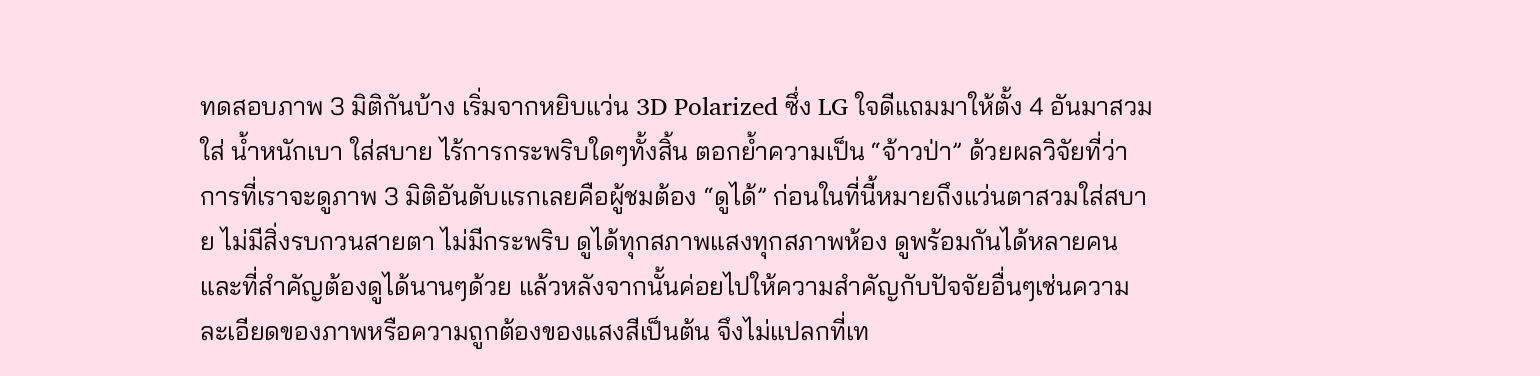ทดสอบภาพ 3 มิติกันบ้าง เริ่มจากหยิบแว่น 3D Polarized ซึ่ง LG ใจดีแถมมาให้ตั้ง 4 อันมาสวมใส่ น้ำหนักเบา ใส่สบาย ไร้การกระพริบใดๆทั้งสิ้น ตอกย้ำความเป็น “จ้าวป่า” ด้วยผลวิจัยที่ว่าการที่เราจะดูภาพ 3 มิติอันดับแรกเลยคือผู้ชมต้อง “ดูได้” ก่อนในที่นี้หมายถึงแว่นตาสวมใส่สบาย ไม่มีสิ่งรบกวนสายตา ไม่มีกระพริบ ดูได้ทุกสภาพแสงทุกสภาพห้อง ดูพร้อมกันได้หลายคนและที่สำคัญต้องดูได้นานๆด้วย แล้วหลังจากนั้นค่อยไปให้ความสำคัญกับปัจจัยอื่นๆเช่นความละเอียดของภาพหรือความถูกต้องของแสงสีเป็นต้น จึงไม่แปลกที่เท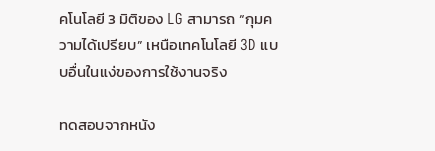คโนโลยี 3 มิติของ LG สามารถ “กุมความได้เปรียบ” เหนือเทคโนโลยี 3D แบบอื่นในแง่ของการใช้งานจริง

ทดสอบจากหนัง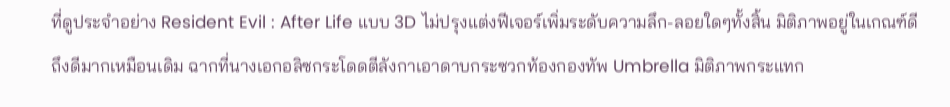ที่ดูประจำอย่าง Resident Evil : After Life แบบ 3D ไม่ปรุงแต่งฟีเจอร์เพิ่มระดับความลึก-ลอยใดๆทั้งสิ้น มิติภาพอยู่ในเกณฑ์ดีถึงดีมากเหมือนเดิม ฉากที่นางเอกอลิซกระโดดตีลังกาเอาดาบกระซวกท้องกองทัพ Umbrella มิติภาพกระแทก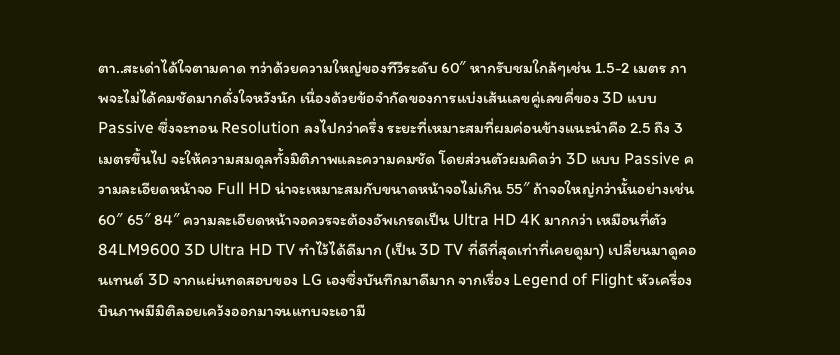ตา..สะเด่าได้ใจตามคาด ทว่าด้วยความใหญ่ของทีวีระดับ 60″ หากรับชมใกล้ๆเช่น 1.5-2 เมตร ภาพจะไม่ได้คมชัดมากดั่งใจหวังนัก เนื่องด้วยข้อจำกัดของการแบ่งเส้นเลขคู่เลขคี่ของ 3D แบบ Passive ซึ่งจะทอน Resolution ลงไปกว่าครึ่ง ระยะที่เหมาะสมที่ผมค่อนข้างแนะนำคือ 2.5 ถึง 3 เมตรขึ้นไป จะให้ความสมดุลทั้งมิติภาพและความคมชัด โดยส่วนตัวผมคิดว่า 3D แบบ Passive ความละเอียดหน้าจอ Full HD น่าจะเหมาะสมกับขนาดหน้าจอไม่เกิน 55″ ถ้าจอใหญ่กว่านั้นอย่างเช่น 60″ 65″ 84″ ความละเอียดหน้าจอควรจะต้องอัพเกรดเป็น Ultra HD 4K มากกว่า เหมือนที่ตัว 84LM9600 3D Ultra HD TV ทำไว้ได้ดีมาก (เป็น 3D TV ที่ดีที่สุดเท่าที่เคยดูมา) เปลี่ยนมาดูคอนเทนต์ 3D จากแผ่นทดสอบของ LG เองซึ่งบันทึกมาดีมาก จากเรื่อง Legend of Flight หัวเครื่องบินภาพมีมิติลอยเคว้งออกมาจนแทบจะเอามื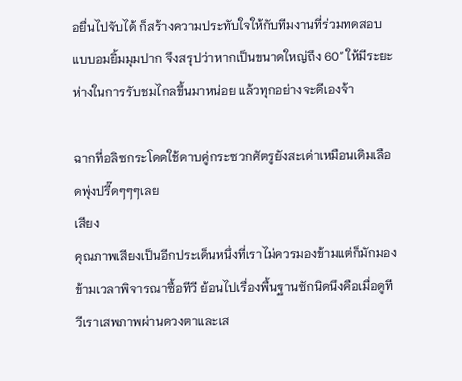อยื่นไปจับได้ ก็สร้างความประทับใจให้กับทีมงานที่ร่วมทดสอบแบบอมยิ้มมุมปาก จึงสรุปว่าหากเป็นขนาดใหญ่ถึง 60″ ให้มีระยะห่างในการรับชมไกลขึ้นมาหน่อย แล้วทุกอย่างจะดีเองจ้า

ฉากที่อลิซกระโดดใช้ดาบคู่กระซวกศัตรูยังสะเด่าเหมือนเดิมเลือดพุ่งปรี๊ดๆๆๆเลย
เสียง
คุณภาพเสียงเป็นอีกประเด็นหนึ่งที่เราไม่ควรมองข้ามแต่ก็มักมองข้ามเวลาพิจารณาซื้อทีวี ย้อนไปเรื่องพื้นฐานซักนิดนึงคือเมื่อดูทีวีเราเสพภาพผ่านดวงตาและเส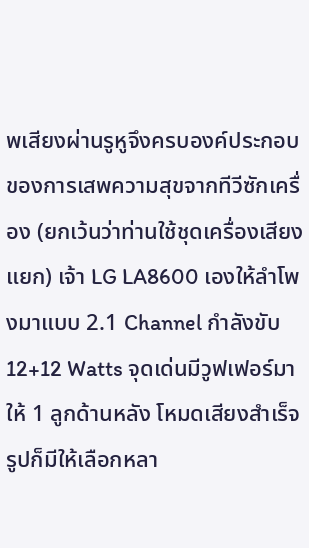พเสียงผ่านรูหูจึงครบองค์ประกอบของการเสพความสุขจากทีวีซักเครื่อง (ยกเว้นว่าท่านใช้ชุดเครื่องเสียงแยก) เจ้า LG LA8600 เองให้ลำโพงมาแบบ 2.1 Channel กำลังขับ 12+12 Watts จุดเด่นมีวูฟเฟอร์มาให้ 1 ลูกด้านหลัง โหมดเสียงสำเร็จรูปก็มีให้เลือกหลา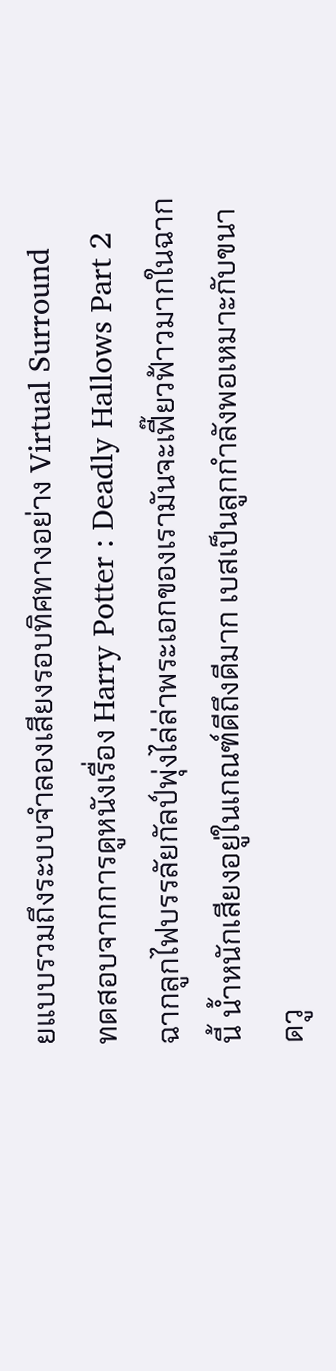ยแบบรวมถึงระบบจำลองเสียงรอบทิศทางอย่าง Virtual Surround
ทดสอบจากการดูหนังเรื่อง Harry Potter : Deadly Hallows Part 2 ฉากลูกไฟบรรลัยกัลป์พุ่งไล่ล่าพระเอกของเรามันจะเฟี๊ยวฟ้าวมากในฉากนี้ น้ำหนักเสียงอยู่ในเกณฑ์ดีถึงดีมาก เบสเป็นลูกกำลังพอเหมาะกับขนาดวู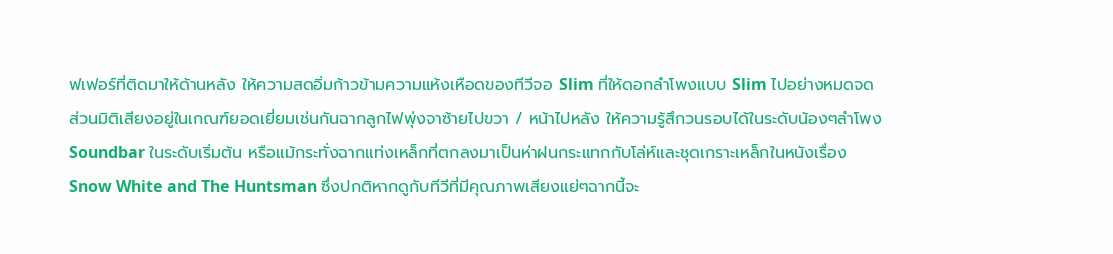ฟเฟอร์ที่ติดมาให้ด้านหลัง ให้ความสดอิ่มก้าวข้ามความแห้งเหือดของทีวีจอ Slim ที่ให้ดอกลำโพงแบบ Slim ไปอย่างหมดจด ส่วนมิติเสียงอยู่ในเกณฑ์ยอดเยี่ยมเช่นกันฉากลูกไฟพุ่งจาซ้ายไปขวา / หน้าไปหลัง ให้ความรู้สึกวนรอบได้ในระดับน้องๆลำโพง Soundbar ในระดับเริ่มต้น หรือแม้กระทั่งฉากแท่งเหล็กที่ตกลงมาเป็นห่าฝนกระแทกกับโล่ห์และชุดเกราะเหล็กในหนังเรื่อง Snow White and The Huntsman ซึ่งปกติหากดูกับทีวีที่มีคุณภาพเสียงแย่ๆฉากนี้จะ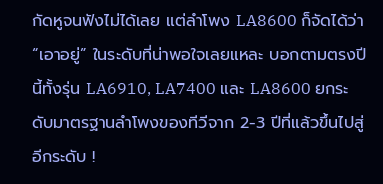กัดหูจนฟังไม่ได้เลย แต่ลำโพง LA8600 ก็จัดได้ว่า “เอาอยู่” ในระดับที่น่าพอใจเลยแหละ บอกตามตรงปีนี้ทั้งรุ่น LA6910, LA7400 และ LA8600 ยกระดับมาตรฐานลำโพงของทีวีจาก 2-3 ปีที่แล้วขึ้นไปสู่อีกระดับ !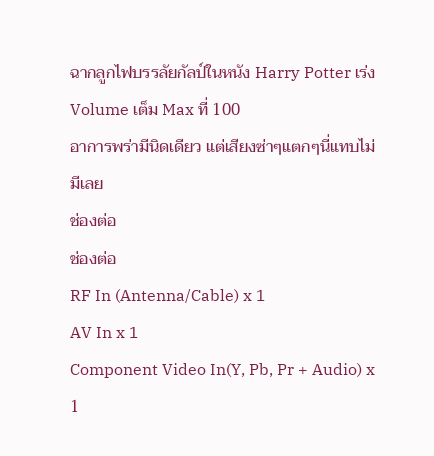ฉากลูกไฟบรรลัยกัลป์ในหนัง Harry Potter เร่ง Volume เต็ม Max ที่ 100
อาการพร่ามีนิดเดียว แต่เสียงซ่าๆแตกๆนี่แทบไม่มีเลย
ช่องต่อ
ช่องต่อ
RF In (Antenna/Cable) x 1
AV In x 1
Component Video In(Y, Pb, Pr + Audio) x 1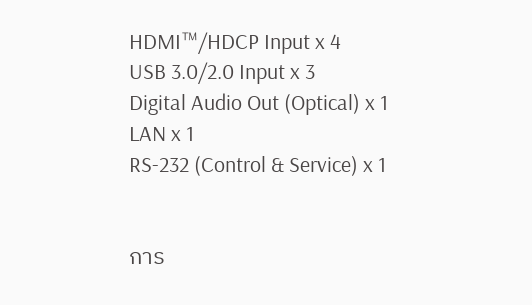HDMI™/HDCP Input x 4
USB 3.0/2.0 Input x 3
Digital Audio Out (Optical) x 1
LAN x 1
RS-232 (Control & Service) x 1


การ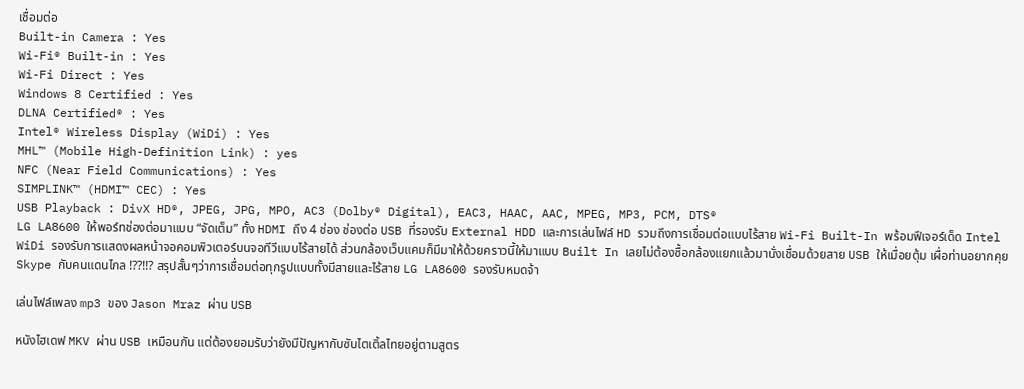เชื่อมต่อ
Built-in Camera : Yes
Wi-Fi® Built-in : Yes
Wi-Fi Direct : Yes
Windows 8 Certified : Yes
DLNA Certified® : Yes
Intel® Wireless Display (WiDi) : Yes
MHL™ (Mobile High-Definition Link) : yes
NFC (Near Field Communications) : Yes
SIMPLINK™ (HDMI™ CEC) : Yes
USB Playback : DivX HD®, JPEG, JPG, MPO, AC3 (Dolby® Digital), EAC3, HAAC, AAC, MPEG, MP3, PCM, DTS®
LG LA8600 ให้พอร์ทช่องต่อมาแบบ “จัดเต็ม” ทั้ง HDMI ถึง 4 ช่อง ช่องต่อ USB ที่รองรับ External HDD และการเล่นไฟล์ HD รวมถึงการเชื่อมต่อแบบไร้สาย Wi-Fi Built-In พร้อมฟีเจอร์เด็ด Intel WiDi รองรับการแสดงผลหน้าจอคอมพิวเตอร์บนจอทีวีแบบไร้สายได้ ส่วนกล้องเว็บแคมก็มีมาให้ด้วยคราวนี้ให้มาแบบ Built In เลยไม่ต้องซื้อกล้องแยกแล้วมานั่งเชื่อมด้วยสาย USB ให้เมื่อยตุ้ม เผื่อท่านอยากคุย Skype กับคนแดนไกล !??!!? สรุปสั้นๆว่าการเชื่อมต่อทุกรูปแบบทั้งมีสายและไร้สาย LG LA8600 รองรับหมดจ้า

เล่นไฟล์เพลง mp3 ของ Jason Mraz ผ่าน USB

หนังไฮเดฟ MKV ผ่าน USB เหมือนกัน แต่ต้องยอมรับว่ายังมีปัญหากับซับไตเติ้ลไทยอยู่ตามสูตร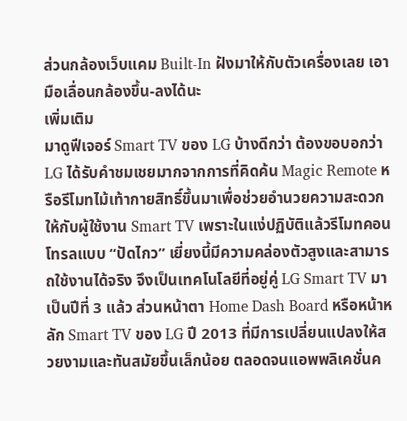ส่วนกล้องเว็บแคม Built-In ฝังมาให้กับตัวเครื่องเลย เอามือเลื่อนกล้องขึ้น-ลงได้นะ
เพิ่มเติม
มาดูฟีเจอร์ Smart TV ของ LG บ้างดีกว่า ต้องขอบอกว่า LG ได้รับคำชมเชยมากจากการที่คิดค้น Magic Remote หรือรีโมทไม้เท้ากายสิทธิ์ขึ้นมาเพื่อช่วยอำนวยความสะดวกให้กับผู้ใช้งาน Smart TV เพราะในแง่ปฏิบัติแล้วรีโมทคอนโทรลแบบ “ปัดไกว” เยี่ยงนี้มีความคล่องตัวสูงและสามารถใช้งานได้จริง จึงเป็นเทคโนโลยีที่อยู่คู่ LG Smart TV มาเป็นปีที่ 3 แล้ว ส่วนหน้าตา Home Dash Board หรือหน้าหลัก Smart TV ของ LG ปี 2013 ที่มีการเปลี่ยนแปลงให้สวยงามและทันสมัยขึ้นเล็กน้อย ตลอดจนแอพพลิเคชั่นค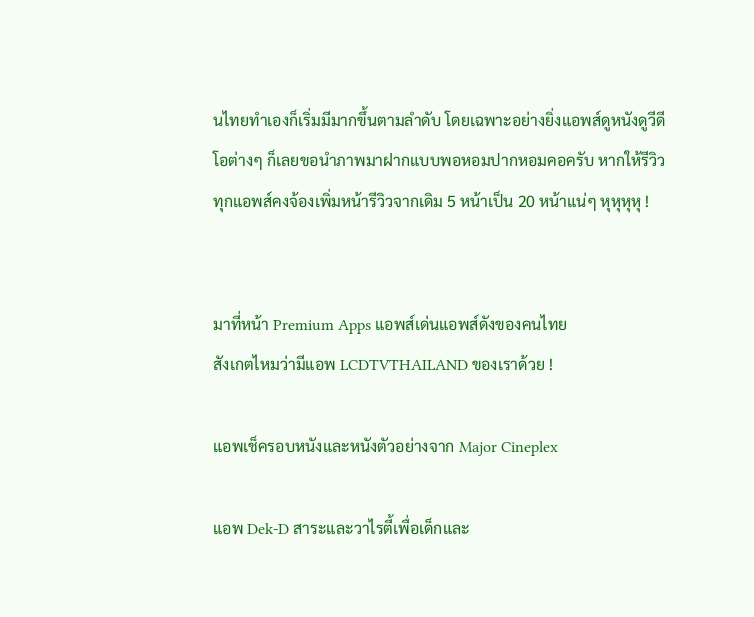นไทยทำเองก็เริ่มมีมากขึ้นตามลำดับ โดยเฉพาะอย่างยิ่งแอพส์ดูหนังดูวีดีโอต่างๆ ก็เลยขอนำภาพมาฝากแบบพอหอมปากหอมคอครับ หากให้รีวิวทุกแอพส์คงจ้องเพิ่มหน้ารีวิวจากเดิม 5 หน้าเป็น 20 หน้าแน่ๆ หุหุหุหุ !


มาที่หน้า Premium Apps แอพส์เด่นแอพส์ดังของคนไทย
สังเกตไหมว่ามีแอพ LCDTVTHAILAND ของเราด้วย !

แอพเช็ครอบหนังและหนังตัวอย่างจาก Major Cineplex

แอพ Dek-D สาระและวาไรตี้เพื่อเด็กและ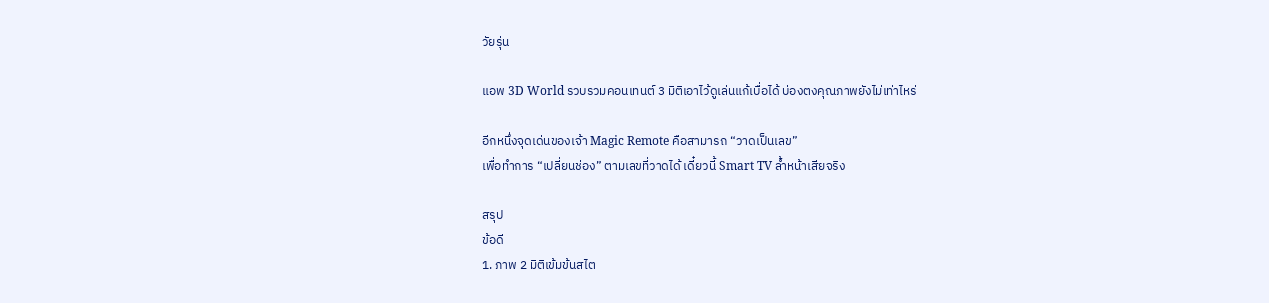วัยรุ่น

แอพ 3D World รวบรวมคอนเทนต์ 3 มิติเอาไว้ดูเล่นแก้เบื่อได้ บ่องตงคุณภาพยังไม่เท่าไหร่

อีกหนึ่งจุดเด่นของเจ้า Magic Remote คือสามารถ “วาดเป็นเลข”
เพื่อทำการ “เปลี่ยนช่อง” ตามเลขที่วาดได้ เดี๋ยวนี้ Smart TV ล้ำหน้าเสียจริง

สรุป
ข้อดี
1. ภาพ 2 มิติเข้มข้นสไต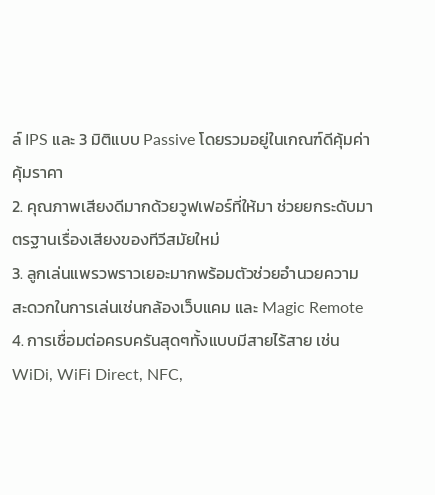ล์ IPS และ 3 มิติแบบ Passive โดยรวมอยู่ในเกณฑ์ดีคุ้มค่าคุ้มราคา
2. คุณภาพเสียงดีมากด้วยวูฟเฟอร์ที่ให้มา ช่วยยกระดับมาตรฐานเรื่องเสียงของทีวีสมัยใหม่
3. ลูกเล่นแพรวพราวเยอะมากพร้อมตัวช่วยอำนวยความสะดวกในการเล่นเช่นกล้องเว็บแคม และ Magic Remote
4. การเชื่อมต่อครบครันสุดๆทั้งแบบมีสายไร้สาย เช่น WiDi, WiFi Direct, NFC,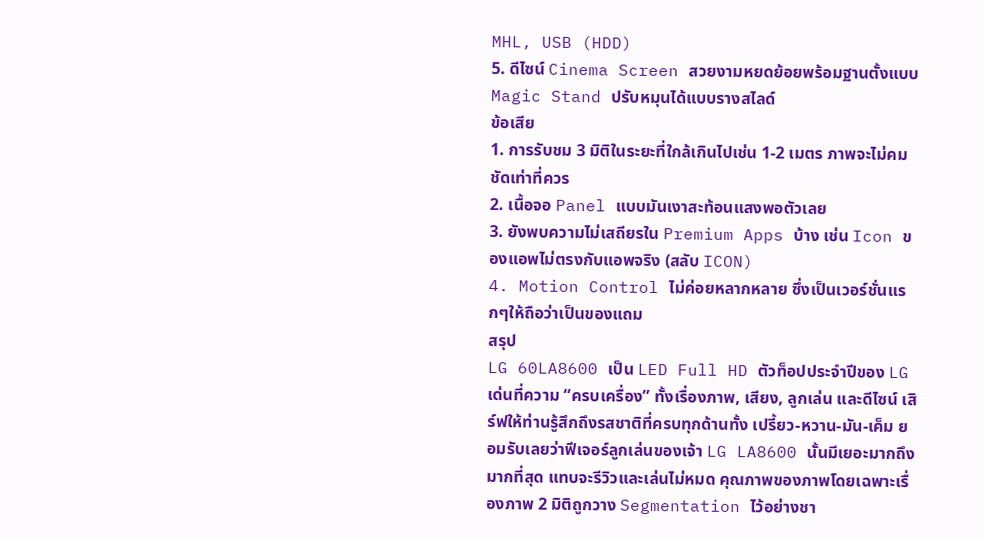MHL, USB (HDD)
5. ดีไซน์ Cinema Screen สวยงามหยดย้อยพร้อมฐานตั้งแบบ Magic Stand ปรับหมุนได้แบบรางสไลด์
ข้อเสีย
1. การรับชม 3 มิติในระยะที่ใกล้เกินไปเช่น 1-2 เมตร ภาพจะไม่คมชัดเท่าที่ควร
2. เนื้อจอ Panel แบบมันเงาสะท้อนแสงพอตัวเลย
3. ยังพบความไม่เสถียรใน Premium Apps บ้าง เช่น Icon ของแอพไม่ตรงกับแอพจริง (สลับ ICON)
4. Motion Control ไม่ค่อยหลากหลาย ซึ่งเป็นเวอร์ชั่นแรกๆให้ถือว่าเป็นของแถม
สรุป
LG 60LA8600 เป็น LED Full HD ตัวท็อปประจำปีของ LG เด่นที่ความ “ครบเครื่อง” ทั้งเรื่องภาพ, เสียง, ลูกเล่น และดีไซน์ เสิร์ฟให้ท่านรู้สึกถึงรสชาติที่ครบทุกด้านทั้ง เปรี้ยว-หวาน-มัน-เค็ม ยอมรับเลยว่าฟีเจอร์ลูกเล่นของเจ้า LG LA8600 นั้นมีเยอะมากถึงมากที่สุด แทบจะรีวิวและเล่นไม่หมด คุณภาพของภาพโดยเฉพาะเรื่องภาพ 2 มิติถูกวาง Segmentation ไว้อย่างชา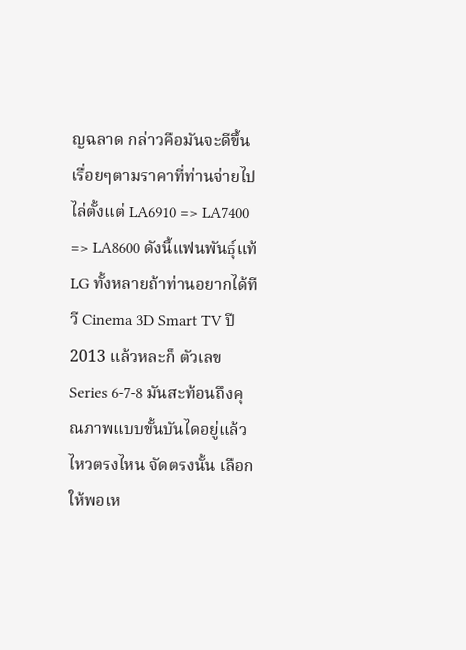ญฉลาด กล่าวคือมันจะดีขึ้นเรื่อยๆตามราคาที่ท่านจ่ายไปไล่ตั้งแต่ LA6910 => LA7400 => LA8600 ดังนี้แฟนพันธุ์แท้ LG ทั้งหลายถ้าท่านอยากได้ทีวี Cinema 3D Smart TV ปี 2013 แล้วหละก็ ตัวเลข Series 6-7-8 มันสะท้อนถึงคุณภาพแบบขั้นบันไดอยู่แล้ว ไหวตรงไหน จัดตรงนั้น เลือกให้พอเห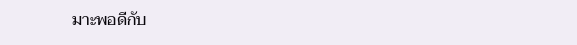มาะพอดีกับ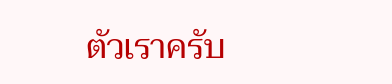ตัวเราครับ